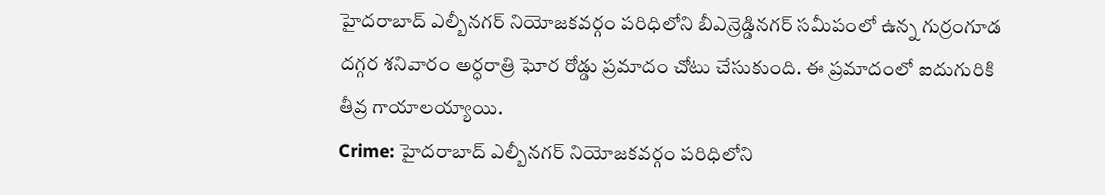హైదరాబాద్ ఎల్బీనగర్ నియోజకవర్గం పరిధిలోని బీఎన్రెడ్డినగర్ సమీపంలో ఉన్న గుర్రంగూడ దగ్గర శనివారం అర్ధరాత్రి ఘోర రోడ్డు ప్రమాదం చోటు చేసుకుంది. ఈ ప్రమాదంలో ఐదుగురికి తీవ్ర గాయాలయ్యాయి.
Crime: హైదరాబాద్ ఎల్బీనగర్ నియోజకవర్గం పరిధిలోని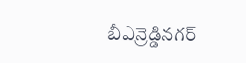బీఎన్రెడ్డినగర్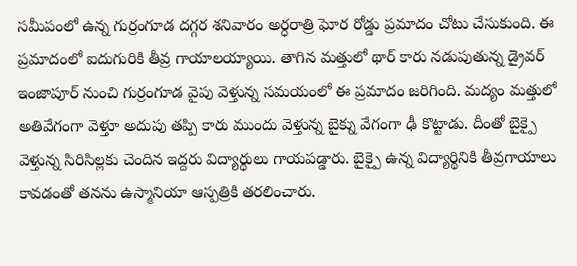సమీపంలో ఉన్న గుర్రంగూడ దగ్గర శనివారం అర్ధరాత్రి ఘోర రోడ్డు ప్రమాదం చోటు చేసుకుంది. ఈ ప్రమాదంలో ఐదుగురికి తీవ్ర గాయాలయ్యాయి. తాగిన మత్తులో థార్ కారు నడుపుతున్న డ్రైవర్ ఇంజాపూర్ నుంచి గుర్రంగూడ వైపు వెళ్తున్న సమయంలో ఈ ప్రమాదం జరిగింది. మద్యం మత్తులో అతివేగంగా వెళ్తూ అదుపు తప్పి కారు ముందు వెళ్తున్న బైక్ను వేగంగా ఢీ కొట్టాడు. దీంతో బైక్పై వెళ్తున్న సిరిసిల్లకు చెందిన ఇద్దరు విద్యార్థులు గాయపడ్డారు. బైక్పై ఉన్న విద్యార్థినికి తీవ్రగాయాలు కావడంతో తనను ఉస్మానియా ఆస్పత్రికి తరలించారు.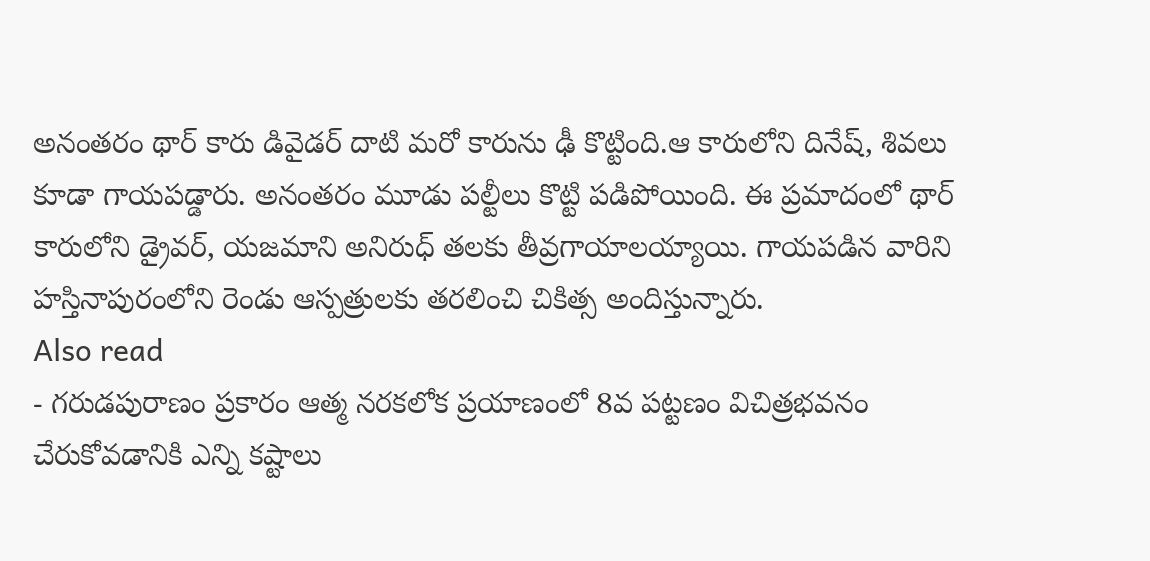అనంతరం థార్ కారు డివైడర్ దాటి మరో కారును ఢీ కొట్టింది.ఆ కారులోని దినేష్, శివలు కూడా గాయపడ్డారు. అనంతరం మూడు పల్టీలు కొట్టి పడిపోయింది. ఈ ప్రమాదంలో థార్ కారులోని డ్రైవర్, యజమాని అనిరుధ్ తలకు తీవ్రగాయాలయ్యాయి. గాయపడిన వారిని హస్తినాపురంలోని రెండు ఆస్పత్రులకు తరలించి చికిత్స అందిస్తున్నారు.
Also read
- గరుడపురాణం ప్రకారం ఆత్మ నరకలోక ప్రయాణంలో 8వ పట్టణం విచిత్రభవనం చేరుకోవడానికి ఎన్ని కష్టాలు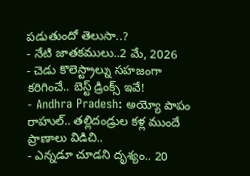పడుతుందో తెలుసా..?
- నేటి జాతకములు..2 మే, 2026
- చెడు కొలెస్ట్రాల్ను సహజంగా కరిగించే.. బెస్ట్ డ్రింక్స్ ఇవే!
- Andhra Pradesh: అయ్యో పాపం రాహుల్.. తల్లిదండ్రుల కళ్ల ముందే ప్రాణాలు విడిచి..
- ఎన్నడూ చూడని దృశ్యం.. 20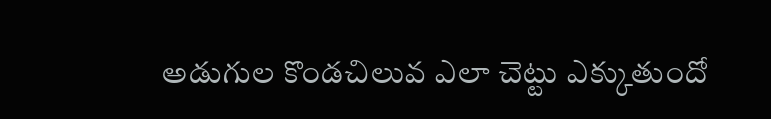అడుగుల కొండచిలువ ఎలా చెట్టు ఎక్కుతుందో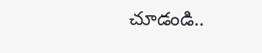చూడండి..